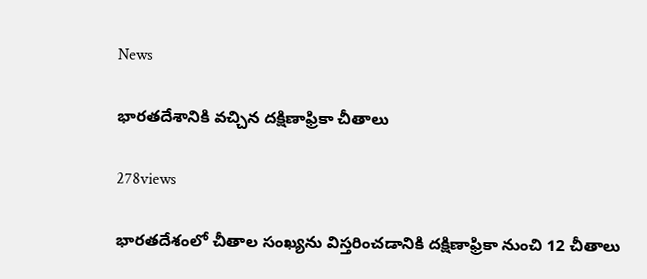News

భారతదేశానికి వచ్చిన దక్షిణాఫ్రికా చీతాలు

278views

భారతదేశంలో చీతాల సంఖ్యను విస్తరించడానికి దక్షిణాఫ్రికా నుంచి 12 చీతాలు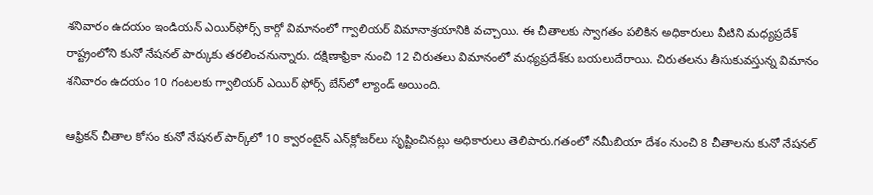శనివారం ఉదయం ఇండియన్ ఎయిర్‌ఫోర్స్ కార్గో విమానంలో గ్వాలియర్ విమానాశ్రయానికి వచ్చాయి. ఈ చీతాలకు స్వాగతం పలికిన అధికారులు వీటిని మధ్యప్రదేశ్ రాష్ట్రంలోని కునో నేషనల్ పార్కుకు తరలించనున్నారు. దక్షిణాఫ్రికా నుంచి 12 చిరుతలు విమానంలో మధ్యప్రదేశ్‌కు బయలుదేరాయి. చిరుతలను తీసుకువస్తున్న విమానం శనివారం ఉదయం 10 గంటలకు గ్వాలియర్ ఎయిర్ ఫోర్స్ బేస్‌లో ల్యాండ్ అయింది.

ఆఫ్రికన్ చీతాల కోసం కునో నేషనల్ పార్క్‌లో 10 క్వారంటైన్ ఎన్‌క్లోజర్‌లు సృష్టించినట్లు అధికారులు తెలిపారు.గతంలో నమీబియా దేశం నుంచి 8 చీతాలను కునో నేషనల్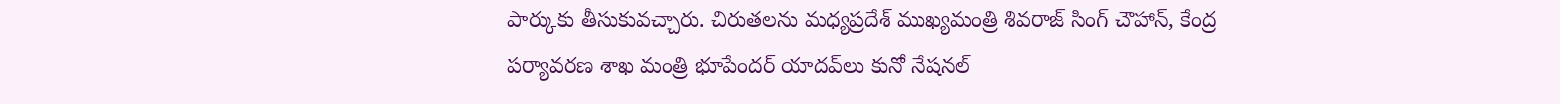పార్కుకు తీసుకువచ్చారు. చిరుతలను మధ్యప్రదేశ్ ముఖ్యమంత్రి శివరాజ్ సింగ్ చౌహాన్, కేంద్ర పర్యావరణ శాఖ మంత్రి భూపేందర్ యాదవ్‌లు కునో నేషనల్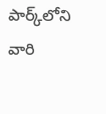పార్క్‌లోని వారి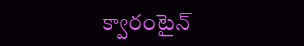క్వారంటైన్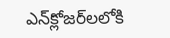ఎన్‌క్లోజర్‌లలోకి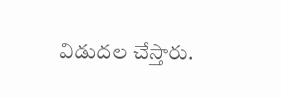విడుదల చేస్తారు.